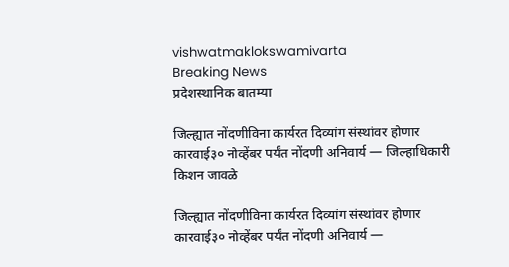vishwatmaklokswamivarta
Breaking News
प्रदेशस्थानिक बातम्या

जिल्ह्यात नोंदणीविना कार्यरत दिव्यांग संस्थांवर होणार कारवाई३० नोव्हेंबर पर्यंत नोंदणी अनिवार्य — जिल्हाधिकारी किशन जावळे

जिल्ह्यात नोंदणीविना कार्यरत दिव्यांग संस्थांवर होणार कारवाई३० नोव्हेंबर पर्यंत नोंदणी अनिवार्य —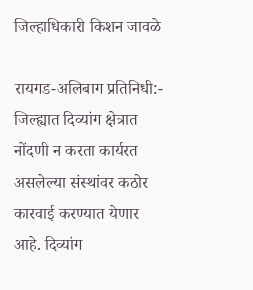जिल्हाधिकारी किशन जावळे

रायगड-अलिबाग प्रतिनिधी:- जिल्ह्यात दिव्यांग क्षेत्रात नोंदणी न करता कार्यरत असलेल्या संस्थांवर कठोर कारवाई करण्यात येणार आहे. दिव्यांग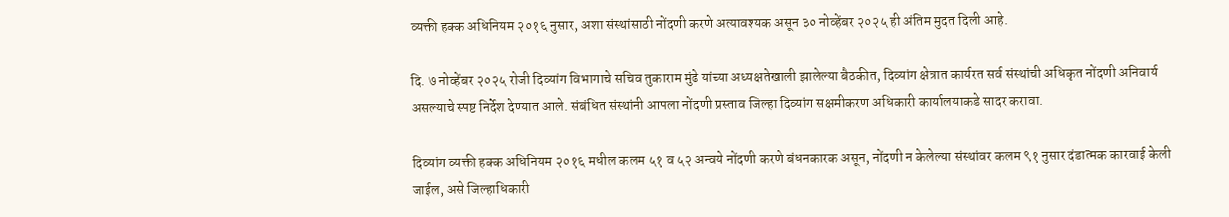व्यक्ती हक्क अधिनियम २०१६ नुसार, अशा संस्थांसाठी नोंदणी करणे अत्यावश्यक असून ३० नोव्हेंबर २०२५ ही अंतिम मुदत दिली आहे.

दि. ७ नोव्हेंबर २०२५ रोजी दिव्यांग विभागाचे सचिव तुकाराम मुंढे यांच्या अध्यक्षतेखाली झालेल्या बैठकीत, दिव्यांग क्षेत्रात कार्यरत सर्व संस्थांची अधिकृत नोंदणी अनिवार्य असल्याचे स्पष्ट निर्देश देण्यात आले. संबंधित संस्थांनी आपला नोंदणी प्रस्ताव जिल्हा दिव्यांग सक्षमीकरण अधिकारी कार्यालयाकडे सादर करावा.

दिव्यांग व्यक्ती हक्क अधिनियम २०१६ मधील कलम ५१ व ५२ अन्वये नोंदणी करणे बंधनकारक असून, नोंदणी न केलेल्या संस्थांवर कलम ९१ नुसार दंडात्मक कारवाई केली जाईल, असे जिल्हाधिकारी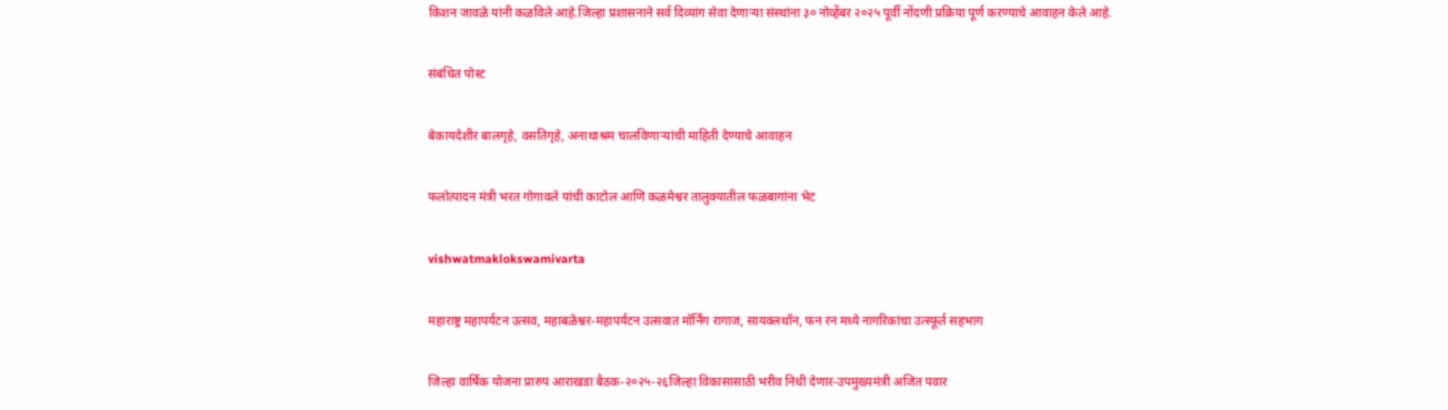किशन जावळे यांनी कळविले आहे.जिल्हा प्रशासनाने सर्व दिव्यांग सेवा देणाऱ्या संस्थांना ३० नोव्हेंबर २०२५ पूर्वी नोंदणी प्रक्रिया पूर्ण करण्याचे आवाहन केले आहे.

संबंधित पोस्ट

बेकायदेशीर बालगृहे, वसतिगृहे, अनाथाश्रम चालविणाऱ्यांची माहिती देण्याचे आवाहन

फलोत्पादन मंत्री भरत गोगावले यांची काटोल आणि कळमेश्वर तालुक्यातील फळबागांना भेट

vishwatmaklokswamivarta

महाराष्ट्र महापर्यटन उत्सव, महाबळेश्वर-महापर्यटन उत्सवात मॉर्निंग रागाज, सायक्लथॉन, फन रन मध्ये नागरिकांचा उत्स्फूर्त सहभाग

जिल्हा वार्षिक योजना प्रारुप आराखडा बैठक-२०२५-२६जिल्हा विकासासाठी भरीव निधी देणार-उपमुख्यमंत्री अजित पवार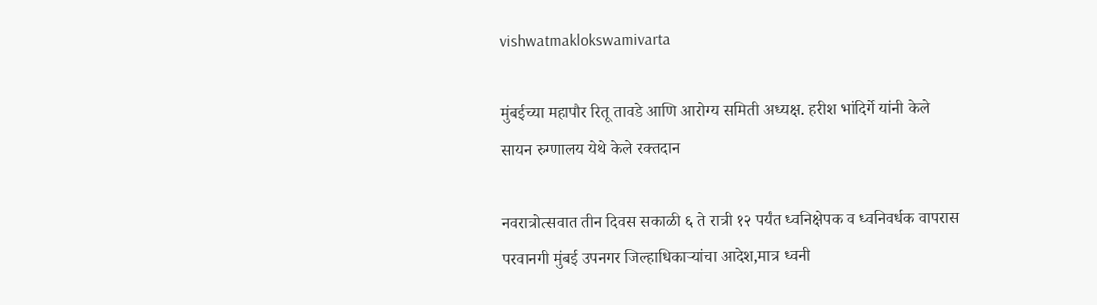vishwatmaklokswamivarta

मुंबईच्या महापौर रितू तावडे आणि आरोग्य समिती अध्यक्ष. हरीश भांदिर्गे यांनी केले सायन रुग्णालय येथे केले रक्तदान

नवरात्रोत्सवात तीन दिवस सकाळी ६ ते रात्री १२ पर्यंत ध्वनिक्षेपक व ध्वनिवर्धक वापरास परवानगी मुंबई उपनगर जिल्हाधिकाऱ्यांचा आदेश,मात्र ध्वनी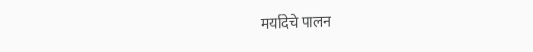मर्यादेचे पालन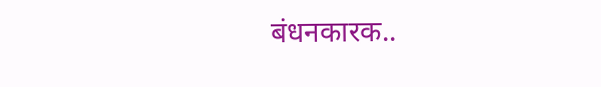बंधनकारक..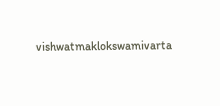vishwatmaklokswamivarta